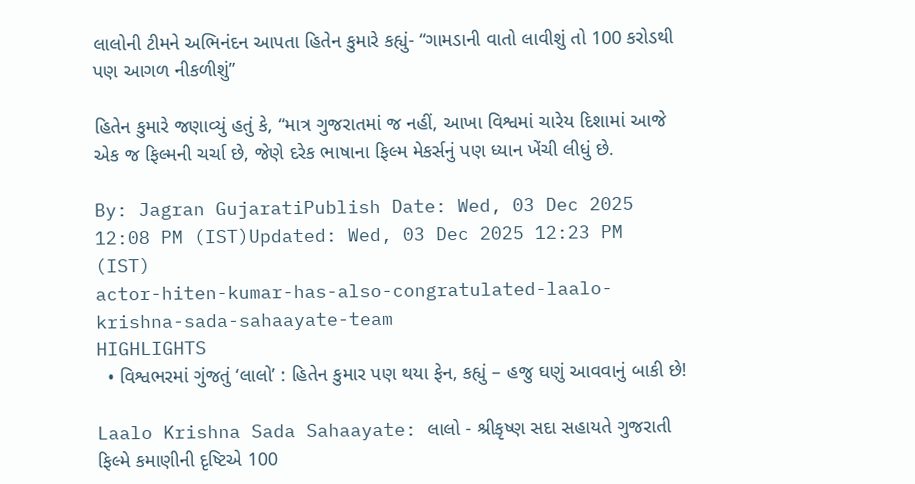લાલોની ટીમને અભિનંદન આપતા હિતેન કુમારે કહ્યું- “ગામડાની વાતો લાવીશું તો 100 કરોડથી પણ આગળ નીકળીશું”

હિતેન કુમારે જણાવ્યું હતું કે, “માત્ર ગુજરાતમાં જ નહીં, આખા વિશ્વમાં ચારેય દિશામાં આજે એક જ ફિલ્મની ચર્ચા છે, જેણે દરેક ભાષાના ફિલ્મ મેકર્સનું પણ ધ્યાન ખેંચી લીધું છે.

By: Jagran GujaratiPublish Date: Wed, 03 Dec 2025 12:08 PM (IST)Updated: Wed, 03 Dec 2025 12:23 PM (IST)
actor-hiten-kumar-has-also-congratulated-laalo-krishna-sada-sahaayate-team
HIGHLIGHTS
  • વિશ્વભરમાં ગુંજતું ‘લાલો’ : હિતેન કુમાર પણ થયા ફેન, કહ્યું – હજુ ઘણું આવવાનું બાકી છે!

Laalo Krishna Sada Sahaayate: લાલો - શ્રીકૃષ્ણ સદા સહાયતે ગુજરાતી ફિલ્મે કમાણીની દૃષ્ટિએ 100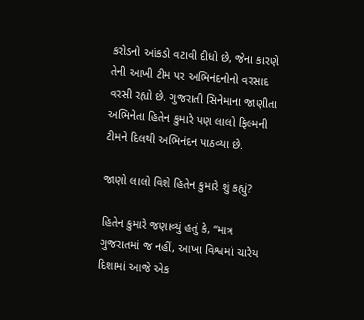કરોડનો આંકડો વટાવી દીધો છે, જેના કારણે તેની આખી ટીમ પર અભિનંદનોનો વરસાદ વરસી રહ્યો છે. ગુજરાતી સિનેમાના જાણીતા અભિનેતા હિતેન કુમારે પણ લાલો ફિલ્મની ટીમને દિલથી અભિનંદન પાઠવ્યા છે.

જાણો લાલો વિશે હિતેન કુમારે શું કહ્યું?

હિતેન કુમારે જણાવ્યું હતું કે, “માત્ર ગુજરાતમાં જ નહીં, આખા વિશ્વમાં ચારેય દિશામાં આજે એક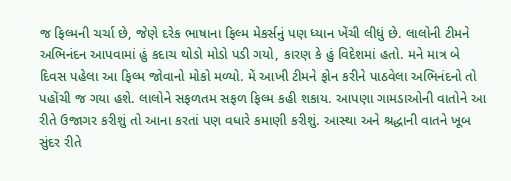જ ફિલ્મની ચર્ચા છે, જેણે દરેક ભાષાના ફિલ્મ મેકર્સનું પણ ધ્યાન ખેંચી લીધું છે. લાલોની ટીમને અભિનંદન આપવામાં હું કદાચ થોડો મોડો પડી ગયો, કારણ કે હું વિદેશમાં હતો. મને માત્ર બે દિવસ પહેલા આ ફિલ્મ જોવાનો મોકો મળ્યો. મેં આખી ટીમને ફોન કરીને પાઠવેલા અભિનંદનો તો પહોંચી જ ગયા હશે. લાલોને સફળતમ સફળ ફિલ્મ કહી શકાય. આપણા ગામડાઓની વાતોને આ રીતે ઉજાગર કરીશું તો આના કરતાં પણ વધારે કમાણી કરીશું. આસ્થા અને શ્રદ્ધાની વાતને ખૂબ સુંદર રીતે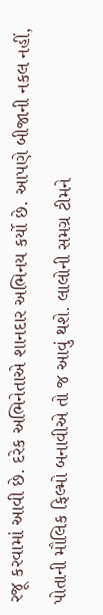રજૂ કરવામાં આવી છે. દરેક અભિનેતાએ શાનદાર અભિનય કર્યો છે. આપણે બીજાની નકલ નહીં, પોતાની મૌલિક ફિલ્મો બનાવીએ તો જ આવું થશે. લાલોની સમગ્ર ટીમને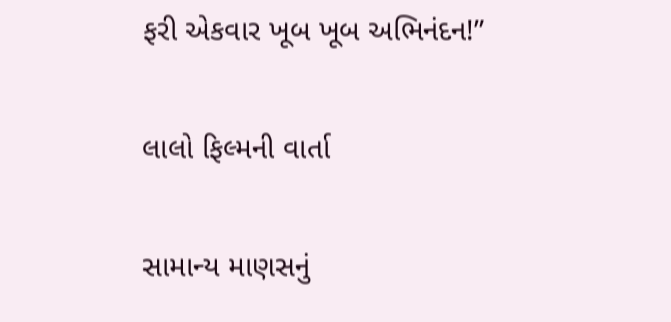ફરી એકવાર ખૂબ ખૂબ અભિનંદન!”

લાલો ફિલ્મની વાર્તા

સામાન્ય માણસનું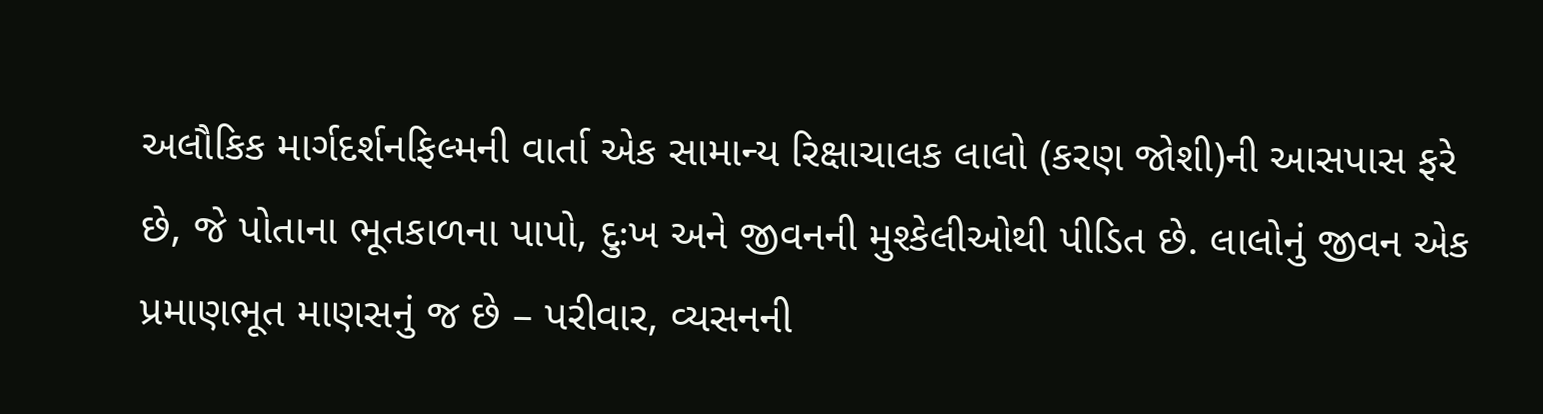અલૌકિક માર્ગદર્શનફિલ્મની વાર્તા એક સામાન્ય રિક્ષાચાલક લાલો (કરણ જોશી)ની આસપાસ ફરે છે, જે પોતાના ભૂતકાળના પાપો, દુઃખ અને જીવનની મુશ્કેલીઓથી પીડિત છે. લાલોનું જીવન એક પ્રમાણભૂત માણસનું જ છે – પરીવાર, વ્યસનની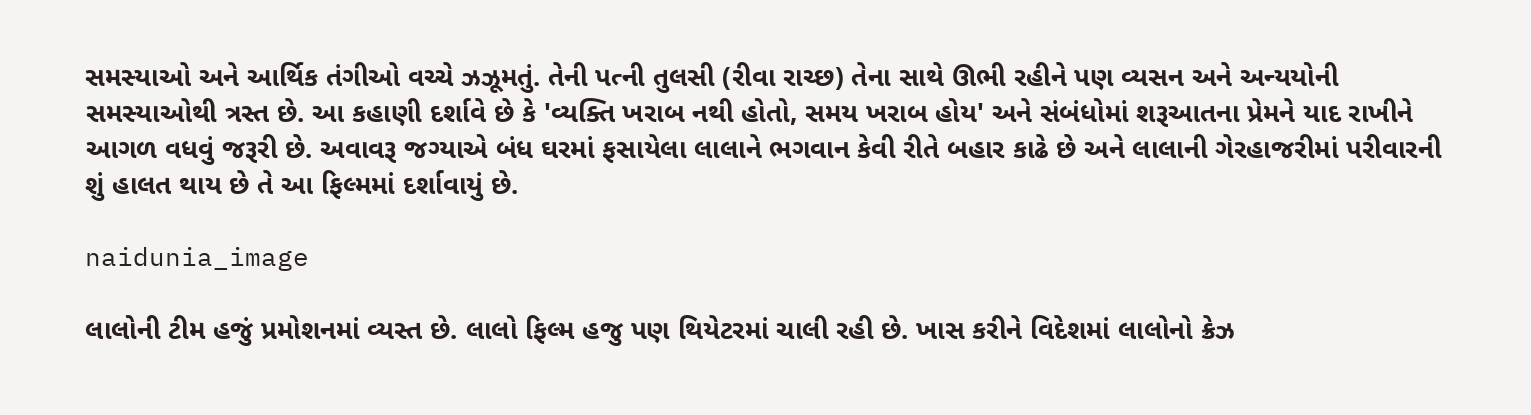સમસ્યાઓ અને આર્થિક તંગીઓ વચ્ચે ઝઝૂમતું. તેની પત્ની તુલસી (રીવા રાચ્છ) તેના સાથે ઊભી રહીને પણ વ્યસન અને અન્યયોની સમસ્યાઓથી ત્રસ્ત છે. આ કહાણી દર્શાવે છે કે 'વ્યક્તિ ખરાબ નથી હોતો, સમય ખરાબ હોય' અને સંબંધોમાં શરૂઆતના પ્રેમને યાદ રાખીને આગળ વધવું જરૂરી છે. અવાવરૂ જગ્યાએ બંધ ઘરમાં ફસાયેલા લાલાને ભગવાન કેવી રીતે બહાર કાઢે છે અને લાલાની ગેરહાજરીમાં પરીવારની શું હાલત થાય છે તે આ ફિલ્મમાં દર્શાવાયું છે.

naidunia_image

લાલોની ટીમ હજું પ્રમોશનમાં વ્યસ્ત છે. લાલો ફિલ્મ હજુ પણ થિયેટરમાં ચાલી રહી છે. ખાસ કરીને વિદેશમાં લાલોનો ક્રેઝ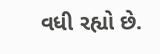વધી રહ્યો છે.